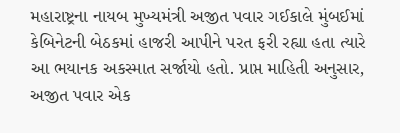મહારાષ્ટ્રના નાયબ મુખ્યમંત્રી અજીત પવાર ગઈકાલે મુંબઈમાં કેબિનેટની બેઠકમાં હાજરી આપીને પરત ફરી રહ્યા હતા ત્યારે આ ભયાનક અકસ્માત સર્જાયો હતો. પ્રાપ્ત માહિતી અનુસાર, અજીત પવાર એક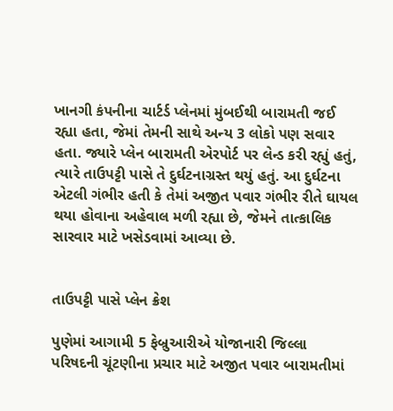ખાનગી કંપનીના ચાર્ટર્ડ પ્લેનમાં મુંબઈથી બારામતી જઈ રહ્યા હતા, જેમાં તેમની સાથે અન્ય 3 લોકો પણ સવાર હતા. જ્યારે પ્લેન બારામતી એરપોર્ટ પર લેન્ડ કરી રહ્યું હતું, ત્યારે તાઉપટ્ટી પાસે તે દુર્ઘટનાગ્રસ્ત થયું હતું. આ દુર્ઘટના એટલી ગંભીર હતી કે તેમાં અજીત પવાર ગંભીર રીતે ઘાયલ થયા હોવાના અહેવાલ મળી રહ્યા છે, જેમને તાત્કાલિક સારવાર માટે ખસેડવામાં આવ્યા છે.


તાઉપટ્ટી પાસે પ્લેન ક્રેશ

પુણેમાં આગામી 5 ફેબ્રુઆરીએ યોજાનારી જિલ્લા પરિષદની ચૂંટણીના પ્રચાર માટે અજીત પવાર બારામતીમાં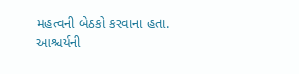મહત્વની બેઠકો કરવાના હતા. આશ્ચર્યની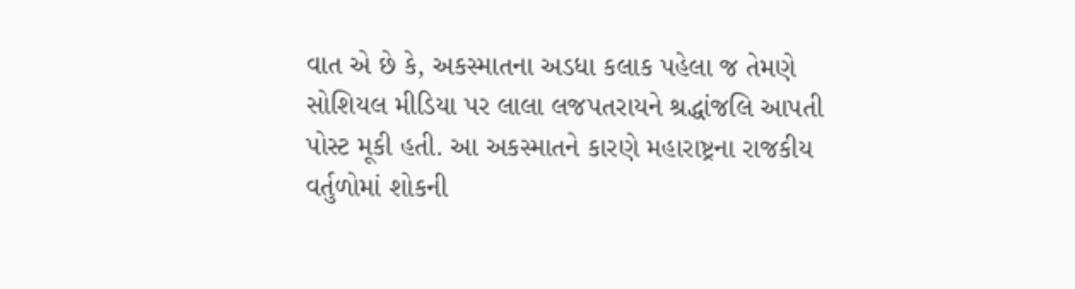વાત એ છે કે, અકસ્માતના અડધા કલાક પહેલા જ તેમણે સોશિયલ મીડિયા પર લાલા લજપતરાયને શ્રદ્ધાંજલિ આપતી પોસ્ટ મૂકી હતી. આ અકસ્માતને કારણે મહારાષ્ટ્રના રાજકીય વર્તુળોમાં શોકની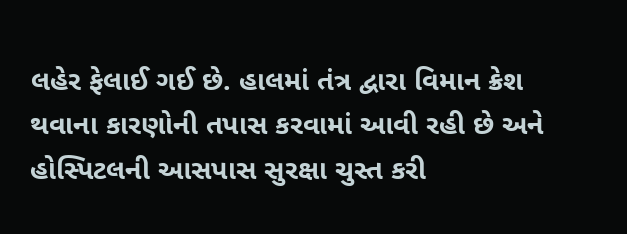લહેર ફેલાઈ ગઈ છે. હાલમાં તંત્ર દ્વારા વિમાન ક્રેશ થવાના કારણોની તપાસ કરવામાં આવી રહી છે અને હોસ્પિટલની આસપાસ સુરક્ષા ચુસ્ત કરી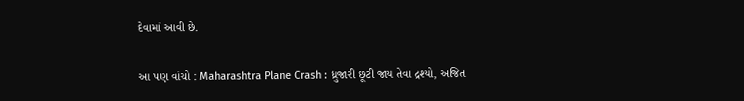દેવામાં આવી છે.

આ પણ વાંચો : Maharashtra Plane Crash : ધ્રુજારી છૂટી જાય તેવા દ્રશ્યો, અજિત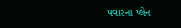પવારના પ્લેન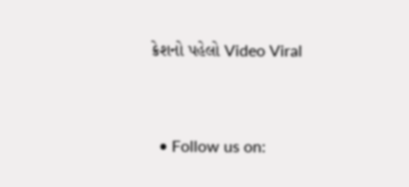ક્રેશનો પહેલો Video Viral


  • Follow us on: